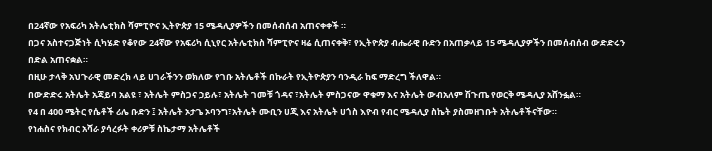በ24ኛው የአፍሪካ አትሌቲክስ ሻምፒዮና ኢትዮጵያ 15 ሜዳሊያዎችን በመሰብሰብ አጠናቀቀች ።
በጋና አስተናጋጅነት ሲካሄድ የቆየው 24ኛው የአፍሪካ ሲኒየር አትሌቲክስ ሻምፒዮና ዛሬ ሲጠናቀቅ፣ የኢትዮጵያ ብሔራዊ ቡድን በአጠቃላይ 15 ሜዳሊያዎችን በመሰብሰብ ውድድሩን በድል አጠናቋል።
በዚሁ ታላቅ አህጉራዊ መድረክ ላይ ሀገራችንን ወክለው የገቡ አትሌቶች በኩራት የኢትዮጵያን ባንዲራ ከፍ ማድረግ ችለዋል።
በውድድሩ አትሌት አጃይባ አልዩ ፣ አትሌት ምስጋና ኃይሉ፣ አትሌት ገመቹ ጎዳና ፣አትሌት ምስጋናው ዋቁማ እና አትሌት ውብአለም ሽጉጤ የወርቅ ሜዳሊያ አሸንፏል።
የ4 በ 400 ሜትር የሴቶች ሪሌ ቡድን ፤ አትሌት ኦታጌ ኦባንግ፣አትሌት ሙቢን ሀጂ እና አትሌት ሀጎስ እዮብ የብር ሜዳሊያ ስኬት ያስመዘገቡት አትሌቶችናቸው።
የነሐስና የክብር አሻራ ያሳረፉት ቀሪዎቹ ስኬታማ አትሌቶች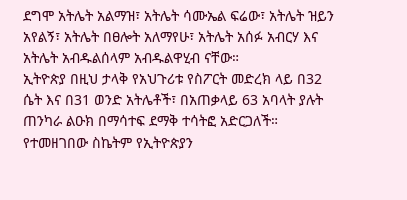ደግሞ አትሌት አልማዝ፣ አትሌት ሳሙኤል ፍሬው፣ አትሌት ዝይን አየልኝ፣ አትሌት በፀሎት አለማየሁ፣ አትሌት አሰፉ አብርሃ እና አትሌት አብዱልሰላም አብዱልዋሂብ ናቸው።
ኢትዮጵያ በዚህ ታላቅ የአህጉሪቱ የስፖርት መድረክ ላይ በ32 ሴት እና በ31 ወንድ አትሌቶች፣ በአጠቃላይ 63 አባላት ያሉት ጠንካራ ልዑክ በማሳተፍ ደማቅ ተሳትፎ አድርጋለች።
የተመዘገበው ስኬትም የኢትዮጵያን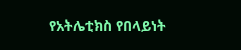የአትሌቲክስ የበላይነት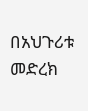በአህጉሪቱ መድረክ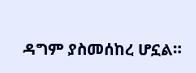ዳግም ያስመሰከረ ሆኗል።